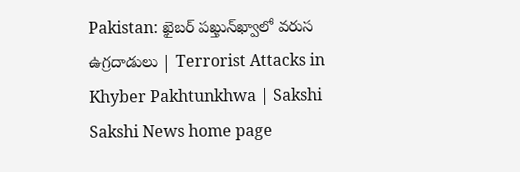Pakistan: ఖైబర్ పఖ్తున్‌ఖ్వాలో వరుస ఉగ్రదాడులు | Terrorist Attacks in Khyber Pakhtunkhwa | Sakshi
Sakshi News home page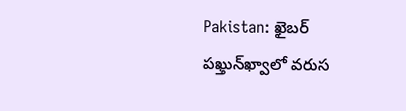Pakistan: ఖైబర్ పఖ్తున్‌ఖ్వాలో వరుస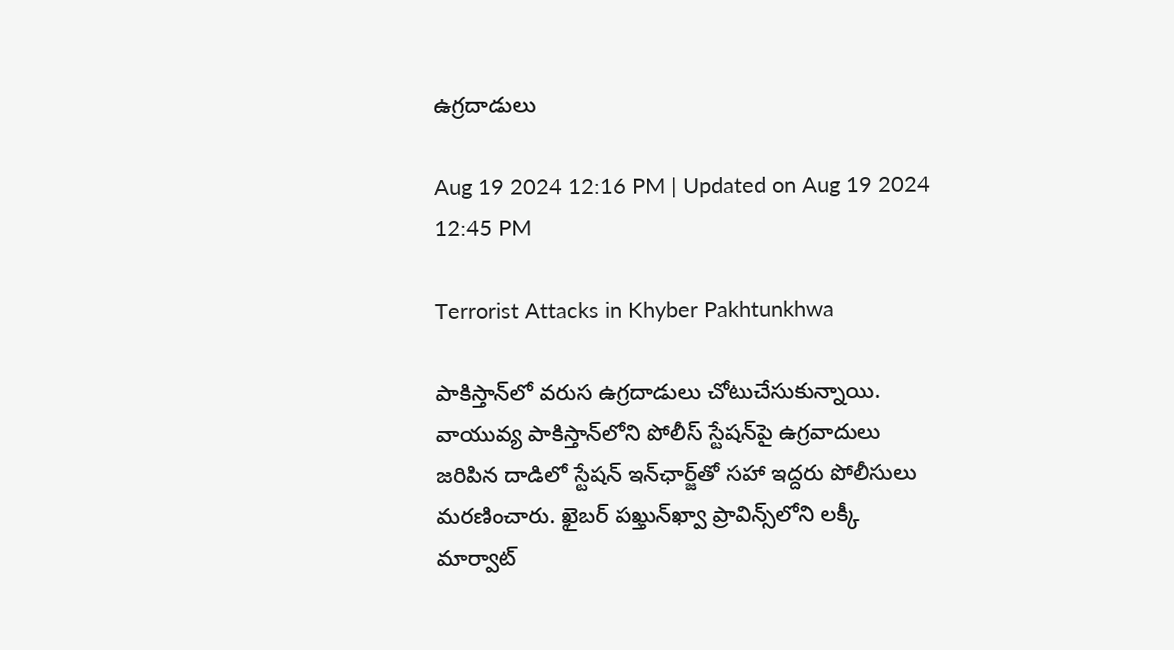ఉగ్రదాడులు

Aug 19 2024 12:16 PM | Updated on Aug 19 2024 12:45 PM

Terrorist Attacks in Khyber Pakhtunkhwa

పాకిస్తాన్‌లో వరుస ఉగ్రదాడులు చోటుచేసుకున్నాయి. వాయువ్య పాకిస్తాన్‌లోని పోలీస్ స్టేషన్‌పై ఉగ్రవాదులు జరిపిన దాడిలో స్టేషన్ ఇన్‌ఛార్జ్‌తో సహా ఇద్దరు పోలీసులు మరణించారు. ఖైబర్ పఖ్తున్‌ఖ్వా ప్రావిన్స్‌లోని లక్కీ మార్వాట్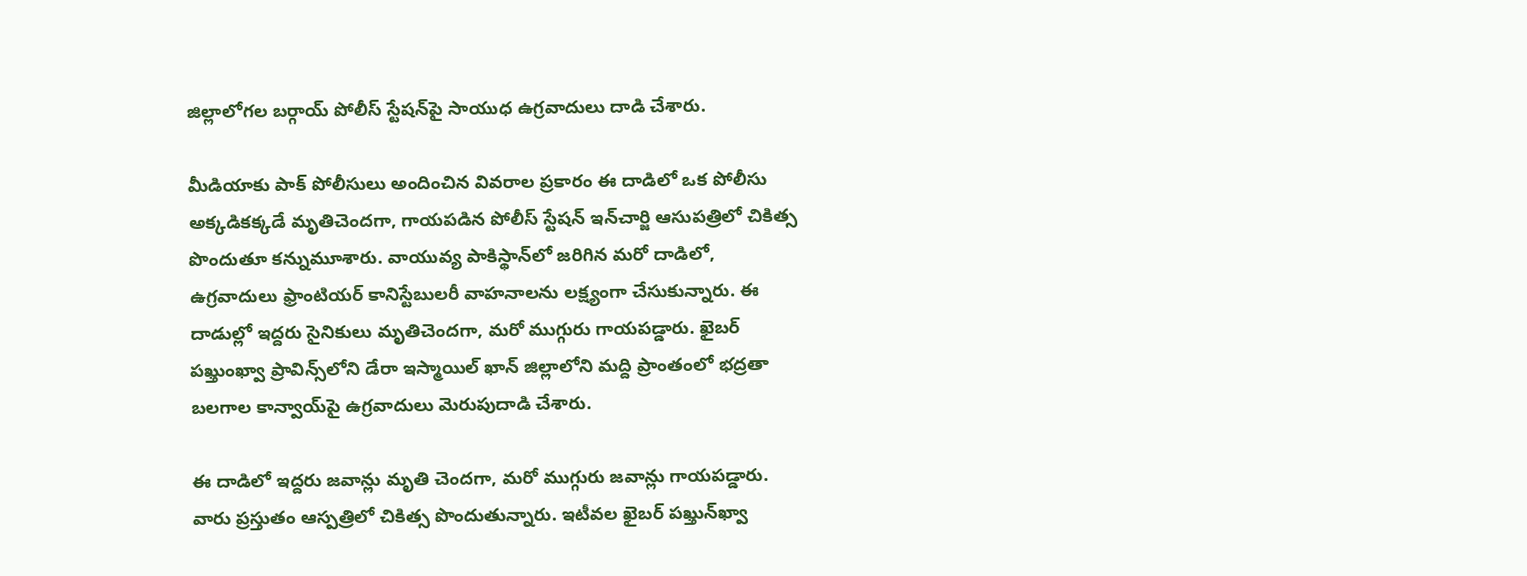జిల్లాలోగల బర్గాయ్ పోలీస్ స్టేషన్‌పై సాయుధ ఉగ్రవాదులు దాడి చేశారు.

మీడియాకు పాక్‌ పోలీసులు అందించిన వివరాల ప్రకారం ఈ దాడిలో ఒక పోలీసు అక్కడికక్కడే మృతిచెందగా, గాయపడిన పోలీస్ స్టేషన్ ఇన్‌చార్జి ఆసుపత్రిలో చికిత్స పొందుతూ కన్నుమూశారు. వాయువ్య పాకిస్థాన్‌లో జరిగిన మరో దాడిలో, ఉగ్రవాదులు ఫ్రాంటియర్ కానిస్టేబులరీ వాహనాలను లక్ష్యంగా చేసుకున్నారు. ఈ దాడుల్లో ఇద్దరు సైనికులు మృతిచెందగా, మరో ముగ్గురు గాయపడ్డారు. ఖైబర్ పఖ్తుంఖ్వా ప్రావిన్స్‌లోని డేరా ఇస్మాయిల్ ఖాన్ జిల్లాలోని మద్ది ప్రాంతంలో భద్రతా బలగాల కాన్వాయ్‌పై ఉగ్రవాదులు మెరుపుదాడి చేశారు.

ఈ దాడిలో ఇద్దరు జవాన్లు మృతి చెందగా, మరో ముగ్గురు జవాన్లు గాయపడ్డారు. వారు ప్రస్తుతం ఆస్పత్రిలో చికిత్స పొందుతున్నారు. ఇటీవల ఖైబర్ పఖ్తున్‌ఖ్వా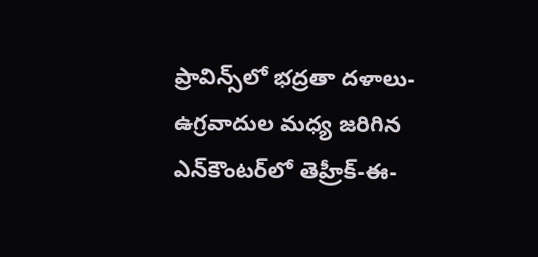ప్రావిన్స్‌లో భద్రతా దళాలు- ఉగ్రవాదుల మధ్య జరిగిన ఎన్‌కౌంటర్‌లో తెహ్రీక్-ఈ-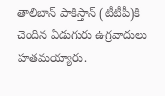తాలిబాన్ పాకిస్తాన్ (టీటీపీ)కి చెందిన ఏడుగురు ఉగ్రవాదులు హతమయ్యారు.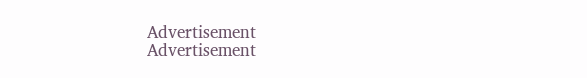Advertisement
Advertisement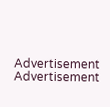Advertisement
Advertisement